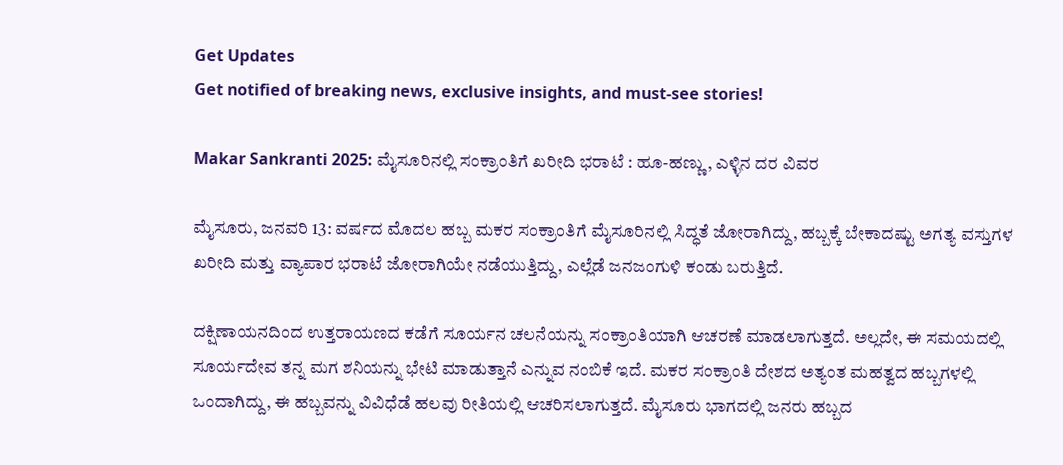Get Updates
Get notified of breaking news, exclusive insights, and must-see stories!

Makar Sankranti 2025: ಮೈಸೂರಿನಲ್ಲಿ ಸಂಕ್ರಾಂತಿಗೆ ಖರೀದಿ ಭರಾಟೆ : ಹೂ-ಹಣ್ಣು, ಎಳ್ಳಿನ ದರ ವಿವರ

ಮೈಸೂರು, ಜನವರಿ 13: ವರ್ಷದ ಮೊದಲ ಹಬ್ಬ ಮಕರ ಸಂಕ್ರಾಂತಿಗೆ ಮೈಸೂರಿನಲ್ಲಿ ಸಿದ್ಧತೆ ಜೋರಾಗಿದ್ದು, ಹಬ್ಬಕ್ಕೆ ಬೇಕಾದಷ್ಟು ಅಗತ್ಯ ವಸ್ತುಗಳ ಖರೀದಿ ಮತ್ತು ವ್ಯಾಪಾರ ಭರಾಟೆ ಜೋರಾಗಿಯೇ ನಡೆಯುತ್ತಿದ್ದು, ಎಲ್ಲೆಡೆ ಜನಜಂಗುಳಿ ಕಂಡು ಬರುತ್ತಿದೆ.

ದಕ್ಷಿಣಾಯನದಿಂದ ಉತ್ತರಾಯಣದ ಕಡೆಗೆ ಸೂರ್ಯನ ಚಲನೆಯನ್ನು ಸಂಕ್ರಾಂತಿಯಾಗಿ ಆಚರಣೆ ಮಾಡಲಾಗುತ್ತದೆ. ಅಲ್ಲದೇ, ಈ ಸಮಯದಲ್ಲಿ ಸೂರ್ಯದೇವ ತನ್ನ ಮಗ ಶನಿಯನ್ನು ಭೇಟಿ ಮಾಡುತ್ತಾನೆ ಎನ್ನುವ ನಂಬಿಕೆ ಇದೆ. ಮಕರ ಸಂಕ್ರಾಂತಿ ದೇಶದ ಅತ್ಯಂತ ಮಹತ್ವದ ಹಬ್ಬಗಳಲ್ಲಿ ಒಂದಾಗಿದ್ದು, ಈ ಹಬ್ಬವನ್ನು ವಿವಿಧೆಡೆ ಹಲವು ರೀತಿಯಲ್ಲಿ ಆಚರಿಸಲಾಗುತ್ತದೆ. ಮೈಸೂರು ಭಾಗದಲ್ಲಿ ಜನರು ಹಬ್ಬದ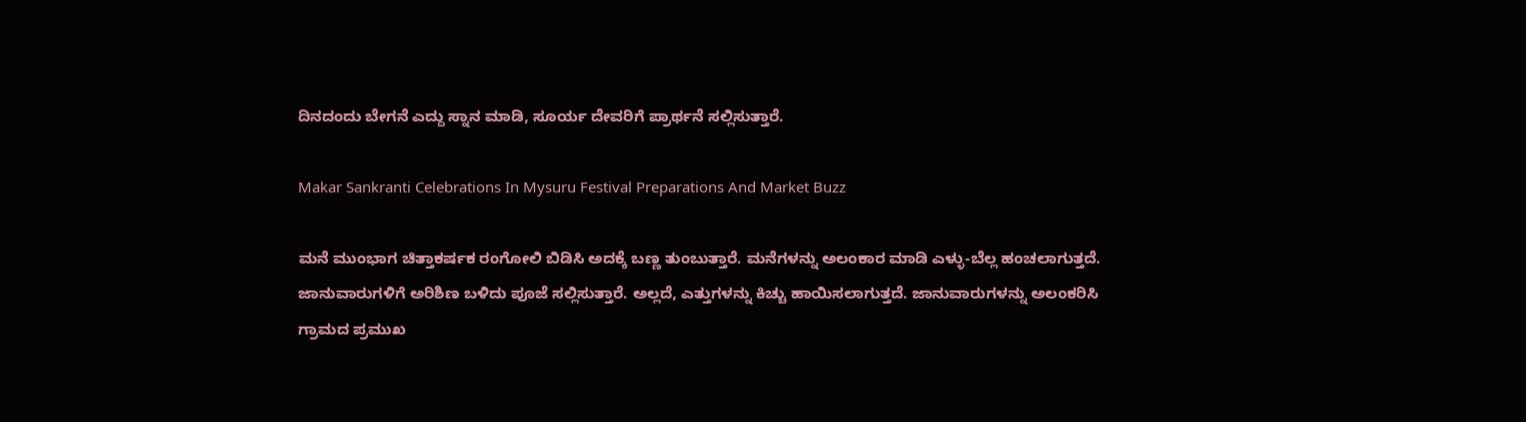ದಿನದಂದು ಬೇಗನೆ ಎದ್ದು ಸ್ನಾನ ಮಾಡಿ, ಸೂರ್ಯ ದೇವರಿಗೆ ಪ್ರಾರ್ಥನೆ ಸಲ್ಲಿಸುತ್ತಾರೆ.

Makar Sankranti Celebrations In Mysuru Festival Preparations And Market Buzz

ಮನೆ ಮುಂಭಾಗ ಚಿತ್ತಾಕರ್ಷಕ ರಂಗೋಲಿ ಬಿಡಿಸಿ ಅದಕ್ಕೆ ಬಣ್ಣ ತುಂಬುತ್ತಾರೆ. ಮನೆಗಳನ್ನು ಅಲಂಕಾರ ಮಾಡಿ ಎಳ್ಳು-ಬೆಲ್ಲ ಹಂಚಲಾಗುತ್ತದೆ. ಜಾನುವಾರುಗಳಿಗೆ ಅರಿಶಿಣ ಬಳಿದು ಪೂಜೆ ಸಲ್ಲಿಸುತ್ತಾರೆ. ಅಲ್ಲದೆ, ಎತ್ತುಗಳನ್ನು ಕಿಚ್ಚು ಹಾಯಿಸಲಾಗುತ್ತದೆ. ಜಾನುವಾರುಗಳನ್ನು ಅಲಂಕರಿಸಿ ಗ್ರಾಮದ ಪ್ರಮುಖ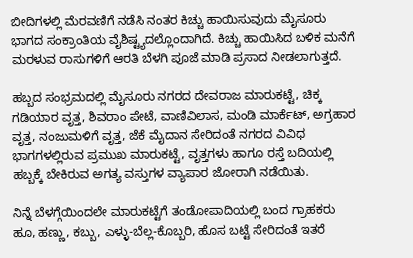ಬೀದಿಗಳಲ್ಲಿ ಮೆರವಣಿಗೆ ನಡೆಸಿ ನಂತರ ಕಿಚ್ಚು ಹಾಯಿಸುವುದು ಮೈಸೂರು ಭಾಗದ ಸಂಕ್ರಾಂತಿಯ ವೈಶಿಷ್ಟ್ಯದಲ್ಲೊಂದಾಗಿದೆ. ಕಿಚ್ಚು ಹಾಯಿಸಿದ ಬಳಿಕ ಮನೆಗೆ ಮರಳುವ ರಾಸುಗಳಿಗೆ ಆರತಿ ಬೆಳಗಿ ಪೂಜೆ ಮಾಡಿ ಪ್ರಸಾದ ನೀಡಲಾಗುತ್ತದೆ.

ಹಬ್ಬದ ಸಂಭ್ರಮದಲ್ಲಿ ಮೈಸೂರು ನಗರದ ದೇವರಾಜ ಮಾರುಕಟ್ಟೆ, ಚಿಕ್ಕ ಗಡಿಯಾರ ವೃತ್ತ, ಶಿವರಾಂ ಪೇಟೆ, ವಾಣಿವಿಲಾಸ, ಮಂಡಿ ಮಾರ್ಕೆಟ್, ಅಗ್ರಹಾರ ವೃತ್ತ, ನಂಜುಮಳಿಗೆ ವೃತ್ತ, ಜೆಕೆ ಮೈದಾನ ಸೇರಿದಂತೆ ನಗರದ ವಿವಿಧ ಭಾಗಗಳಲ್ಲಿರುವ ಪ್ರಮುಖ ಮಾರುಕಟ್ಟೆ, ವೃತ್ತಗಳು ಹಾಗೂ ರಸ್ತೆ ಬದಿಯಲ್ಲಿ ಹಬ್ಬಕ್ಕೆ ಬೇಕಿರುವ ಅಗತ್ಯ ವಸ್ತುಗಳ ವ್ಯಾಪಾರ ಜೋರಾಗಿ ನಡೆಯಿತು.

ನಿನ್ನೆ ಬೆಳಗ್ಗೆಯಿಂದಲೇ ಮಾರುಕಟ್ಟೆಗೆ ತಂಡೋಪಾದಿಯಲ್ಲಿ ಬಂದ ಗ್ರಾಹಕರು ಹೂ, ಹಣ್ಣು, ಕಬ್ಬು, ಎಳ್ಳು-ಬೆಲ್ಲ-ಕೊಬ್ಬರಿ, ಹೊಸ ಬಟ್ಟೆ ಸೇರಿದಂತೆ ಇತರೆ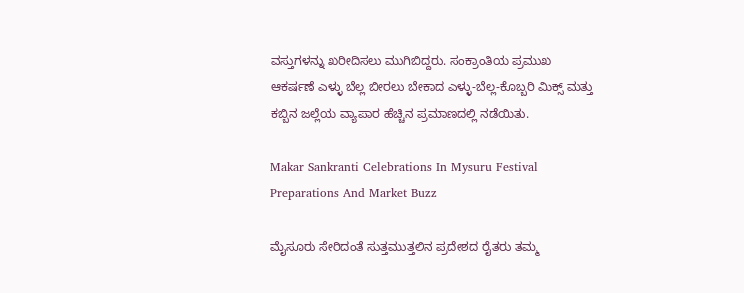ವಸ್ತುಗಳನ್ನು ಖರೀದಿಸಲು ಮುಗಿಬಿದ್ದರು. ಸಂಕ್ರಾಂತಿಯ ಪ್ರಮುಖ ಆಕರ್ಷಣೆ ಎಳ್ಳು ಬೆಲ್ಲ ಬೀರಲು ಬೇಕಾದ ಎಳ್ಳು-ಬೆಲ್ಲ-ಕೊಬ್ಬರಿ ಮಿಕ್ಸ್ ಮತ್ತು ಕಬ್ಬಿನ ಜಲ್ಲೆಯ ವ್ಯಾಪಾರ ಹೆಚ್ಚಿನ ಪ್ರಮಾಣದಲ್ಲಿ ನಡೆಯಿತು.

Makar Sankranti Celebrations In Mysuru Festival Preparations And Market Buzz

ಮೈಸೂರು ಸೇರಿದಂತೆ ಸುತ್ತಮುತ್ತಲಿನ ಪ್ರದೇಶದ ರೈತರು ತಮ್ಮ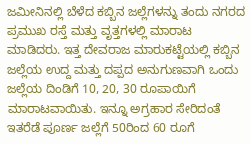ಜಮೀನಿನಲ್ಲಿ ಬೆಳೆದ ಕಬ್ಬಿನ ಜಲ್ಲೆಗಳನ್ನು ತಂದು ನಗರದ ಪ್ರಮುಖ ರಸ್ತೆ ಮತ್ತು ವೃತ್ತಗಳಲ್ಲಿ ಮಾರಾಟ ಮಾಡಿದರು. ಇತ್ತ ದೇವರಾಜ ಮಾರುಕಟ್ಟೆಯಲ್ಲಿ ಕಬ್ಬಿನ ಜಲ್ಲೆಯ ಉದ್ದ ಮತ್ತು ದಪ್ಪದ ಅನುಗುಣವಾಗಿ ಒಂದು ಜಲ್ಲೆಯ ದಿಂಡಿಗೆ 10, 20, 30 ರೂಪಾಯಿಗೆ ಮಾರಾಟವಾಯಿತು. ಇನ್ನೂ ಅಗ್ರಹಾರ ಸೇರಿದಂತೆ ಇತರೆಡೆ ಪೂರ್ಣ ಜಲ್ಲೆಗೆ 50ರಿಂದ 60 ರೂಗೆ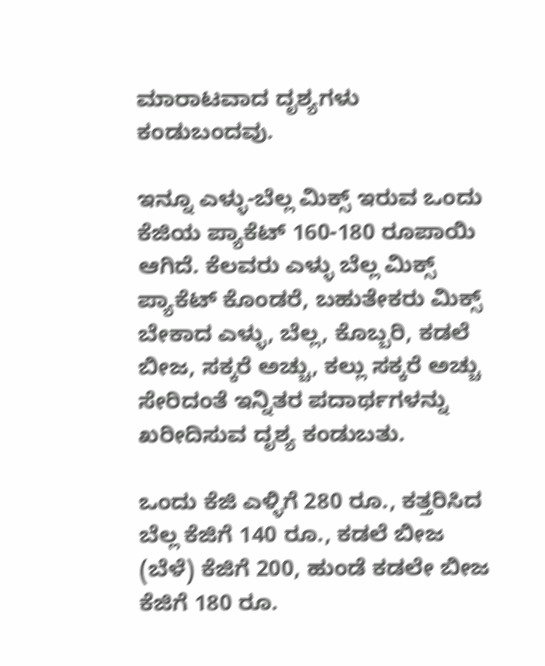ಮಾರಾಟವಾದ ದೃಶ್ಯಗಳು ಕಂಡುಬಂದವು.

ಇನ್ನೂ ಎಳ್ಳು-ಬೆಲ್ಲ ಮಿಕ್ಸ್ ಇರುವ ಒಂದು ಕೆಜಿಯ ಪ್ಯಾಕೆಟ್ 160-180 ರೂಪಾಯಿ ಆಗಿದೆ. ಕೆಲವರು ಎಳ್ಳು ಬೆಲ್ಲ ಮಿಕ್ಸ್ ಪ್ಯಾಕೆಟ್ ಕೊಂಡರೆ, ಬಹುತೇಕರು ಮಿಕ್ಸ್ ಬೇಕಾದ ಎಳ್ಳು, ಬೆಲ್ಲ, ಕೊಬ್ಬರಿ, ಕಡಲೆ ಬೀಜ, ಸಕ್ಕರೆ ಅಚ್ಚು, ಕಲ್ಲು ಸಕ್ಕರೆ ಅಚ್ಚು ಸೇರಿದಂತೆ ಇನ್ನಿತರ ಪದಾರ್ಥಗಳನ್ನು ಖರೀದಿಸುವ ದೃಶ್ಯ ಕಂಡುಬತು.

ಒಂದು ಕೆಜಿ ಎಳ್ಳಿಗೆ 280 ರೂ., ಕತ್ತರಿಸಿದ ಬೆಲ್ಲ ಕೆಜಿಗೆ 140 ರೂ., ಕಡಲೆ ಬೀಜ (ಬೆಳೆ) ಕೆಜಿಗೆ 200, ಹುಂಡೆ ಕಡಲೇ ಬೀಜ ಕೆಜಿಗೆ 180 ರೂ.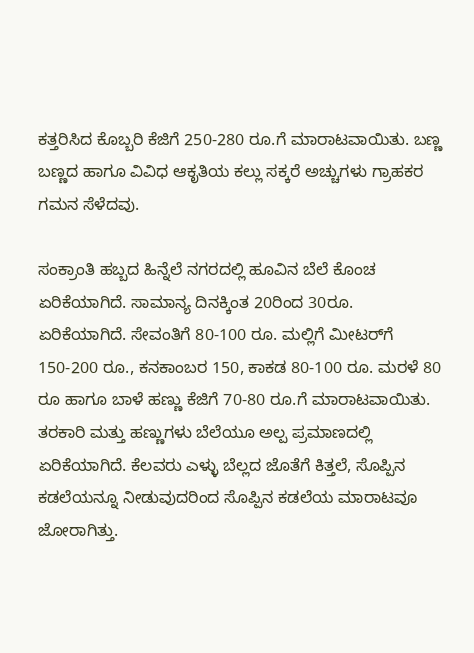ಕತ್ತರಿಸಿದ ಕೊಬ್ಬರಿ ಕೆಜಿಗೆ 250-280 ರೂ.ಗೆ ಮಾರಾಟವಾಯಿತು. ಬಣ್ಣ ಬಣ್ಣದ ಹಾಗೂ ವಿವಿಧ ಆಕೃತಿಯ ಕಲ್ಲು ಸಕ್ಕರೆ ಅಚ್ಚುಗಳು ಗ್ರಾಹಕರ ಗಮನ ಸೆಳೆದವು.

ಸಂಕ್ರಾಂತಿ ಹಬ್ಬದ ಹಿನ್ನೆಲೆ ನಗರದಲ್ಲಿ ಹೂವಿನ ಬೆಲೆ ಕೊಂಚ ಏರಿಕೆಯಾಗಿದೆ. ಸಾಮಾನ್ಯ ದಿನಕ್ಕಿಂತ 20ರಿಂದ 30ರೂ. ಏರಿಕೆಯಾಗಿದೆ. ಸೇವಂತಿಗೆ 80-100 ರೂ. ಮಲ್ಲಿಗೆ ಮೀಟರ್‌ಗೆ 150-200 ರೂ., ಕನಕಾಂಬರ 150, ಕಾಕಡ 80-100 ರೂ. ಮರಳೆ 80 ರೂ ಹಾಗೂ ಬಾಳೆ ಹಣ್ಣು ಕೆಜಿಗೆ 70-80 ರೂ.ಗೆ ಮಾರಾಟವಾಯಿತು. ತರಕಾರಿ ಮತ್ತು ಹಣ್ಣುಗಳು ಬೆಲೆಯೂ ಅಲ್ಪ ಪ್ರಮಾಣದಲ್ಲಿ ಏರಿಕೆಯಾಗಿದೆ. ಕೆಲವರು ಎಳ್ಳು ಬೆಲ್ಲದ ಜೊತೆಗೆ ಕಿತ್ತಲೆ, ಸೊಪ್ಪಿನ ಕಡಲೆಯನ್ನೂ ನೀಡುವುದರಿಂದ ಸೊಪ್ಪಿನ ಕಡಲೆಯ ಮಾರಾಟವೂ ಜೋರಾಗಿತ್ತು.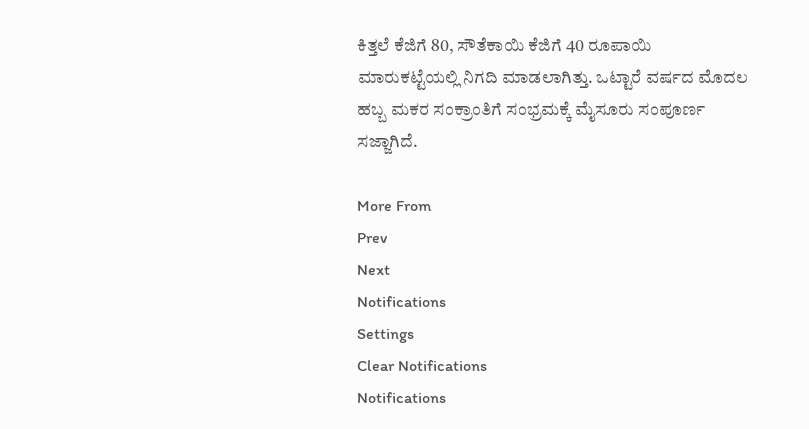ಕಿತ್ತಲೆ ಕೆಜಿಗೆ 80, ಸೌತೆಕಾಯಿ ಕೆಜಿಗೆ 40 ರೂಪಾಯಿ ಮಾರುಕಟ್ಟೆಯಲ್ಲಿ ನಿಗದಿ ಮಾಡಲಾಗಿತ್ತು. ಒಟ್ಟಾರೆ ವರ್ಷದ ಮೊದಲ ಹಬ್ಬ ಮಕರ ಸಂಕ್ರಾಂತಿಗೆ ಸಂಭ್ರಮಕ್ಕೆ ಮೈಸೂರು ಸಂಪೂರ್ಣ ಸಜ್ಜಾಗಿದೆ.

More From
Prev
Next
Notifications
Settings
Clear Notifications
Notifications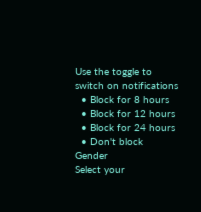Use the toggle to switch on notifications
  • Block for 8 hours
  • Block for 12 hours
  • Block for 24 hours
  • Don't block
Gender
Select your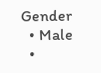Gender
  • Male
  •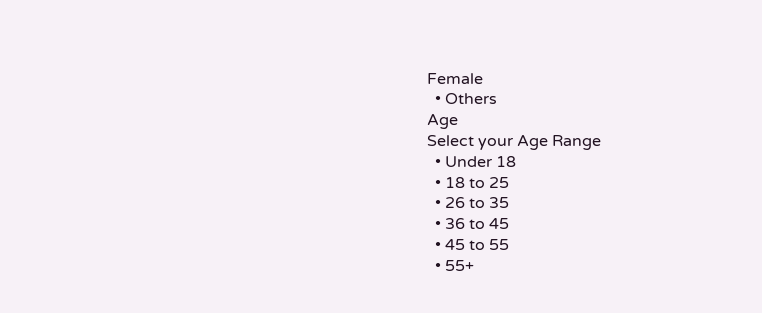Female
  • Others
Age
Select your Age Range
  • Under 18
  • 18 to 25
  • 26 to 35
  • 36 to 45
  • 45 to 55
  • 55+